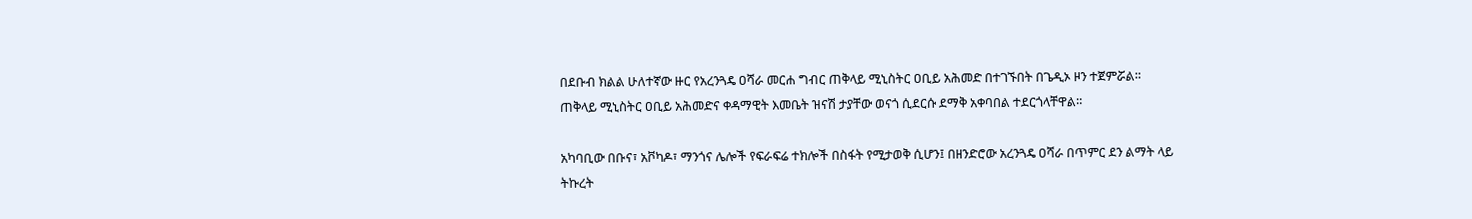በደቡብ ክልል ሁለተኛው ዙር የአረንጓዴ ዐሻራ መርሐ ግብር ጠቅላይ ሚኒስትር ዐቢይ አሕመድ በተገኙበት በጌዲኦ ዞን ተጀምሯል።
ጠቅላይ ሚኒስትር ዐቢይ አሕመድና ቀዳማዊት እመቤት ዝናሽ ታያቸው ወናጎ ሲደርሱ ደማቅ አቀባበል ተደርጎላቸዋል።

አካባቢው በቡና፣ አቮካዶ፣ ማንጎና ሌሎች የፍራፍሬ ተክሎች በስፋት የሚታወቅ ሲሆን፤ በዘንድሮው አረንጓዴ ዐሻራ በጥምር ደን ልማት ላይ ትኩረት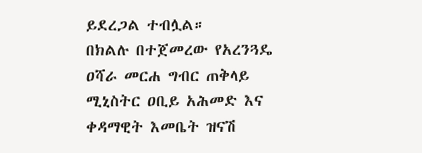ይደረጋል ተብሏል።
በክልሉ በተጀመረው የአረንጓዴ ዐሻራ መርሐ ግብር ጠቅላይ ሚኒስትር ዐቢይ አሕመድ እና ቀዳማዊት እመቤት ዝናሽ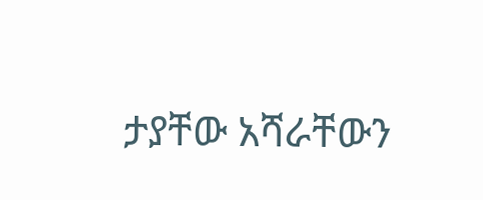ታያቸው አሻራቸውን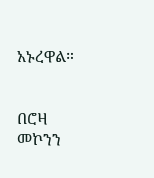አኑረዋል።


በሮዛ መኮንን